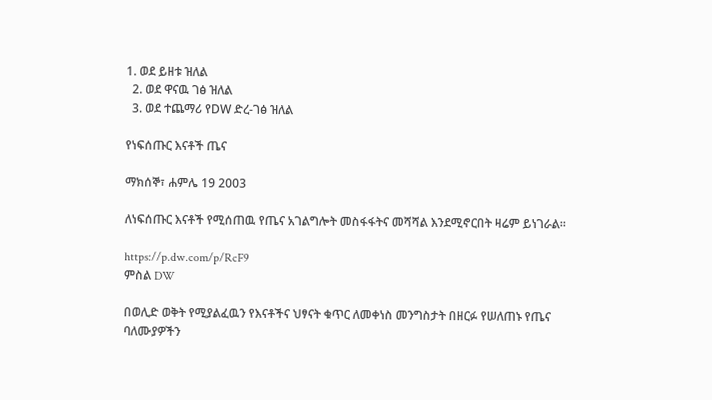1. ወደ ይዘቱ ዝለል
  2. ወደ ዋናዉ ገፅ ዝለል
  3. ወደ ተጨማሪ የDW ድረ-ገፅ ዝለል

የነፍሰጡር እናቶች ጤና

ማክሰኞ፣ ሐምሌ 19 2003

ለነፍሰጡር እናቶች የሚሰጠዉ የጤና አገልግሎት መስፋፋትና መሻሻል እንደሚኖርበት ዛሬም ይነገራል።

https://p.dw.com/p/RcF9
ምስል DW

በወሊድ ወቅት የሚያልፈዉን የእናቶችና ህፃናት ቁጥር ለመቀነስ መንግስታት በዘርፉ የሠለጠኑ የጤና ባለሙያዎችን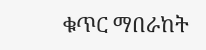ቁጥር ማበራከት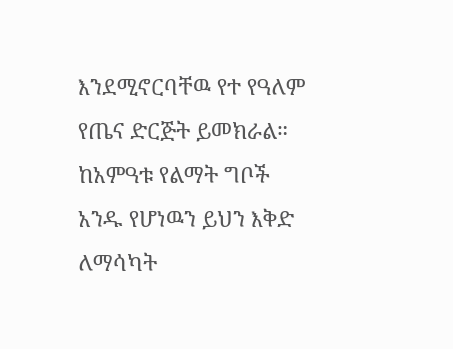እንደሚኖርባቸዉ የተ የዓለም የጤና ድርጅት ይመክራል። ከአምዓቱ የልማት ግቦች አንዱ የሆነዉን ይህን እቅድ ለማሳካት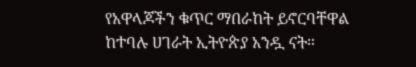የአዋላጆችን ቁጥር ማበራከት ይኖርባቸዋል ከተባሉ ሀገራት ኢትዮጵያ አንዷ ናት።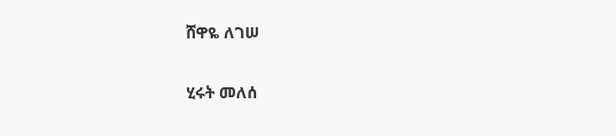ሸዋዬ ለገሠ

ሂሩት መለሰ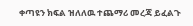ቀጣዩን ክፍል ዝለለዉ ተጨማሪ መረጃ ይፈልጉ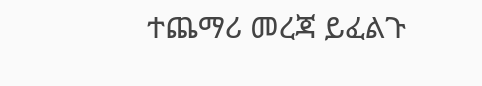ተጨማሪ መረጃ ይፈልጉ